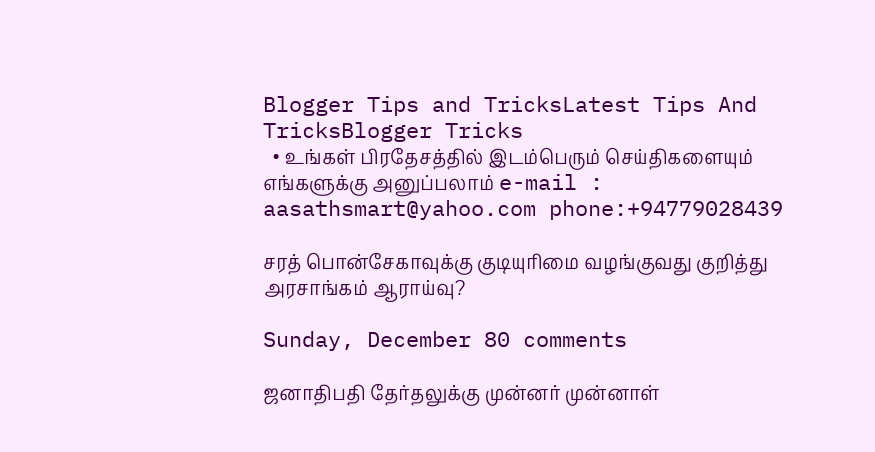Blogger Tips and TricksLatest Tips And TricksBlogger Tricks
  • உங்கள் பிரதேசத்தில் இடம்பெரும் செய்திகளையும் எங்களுக்கு அனுப்பலாம் e-mail : aasathsmart@yahoo.com phone:+94779028439

சரத் பொன்சேகாவுக்கு குடியுரிமை வழங்குவது குறித்து அரசாங்கம் ஆராய்வு?

Sunday, December 80 comments

ஜனாதிபதி தேர்தலுக்கு முன்னர் முன்னாள்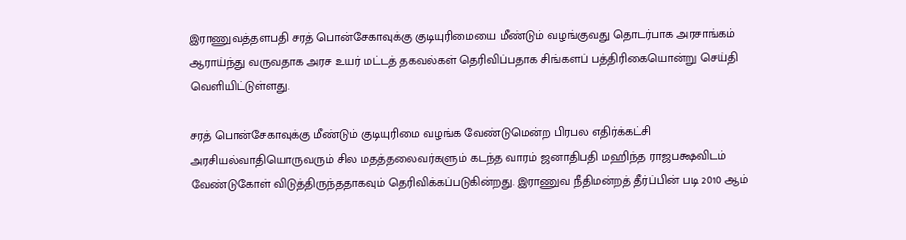இராணுவத்தளபதி சரத் பொன்சேகாவுக்கு குடியுரிமையை மீண்டும் வழங்குவது தொடர்பாக அரசாங்கம் ஆராய்ந்து வருவதாக அரச உயர் மட்டத் தகவல்கள் தெரிவிப்பதாக சிங்களப் பத்திரிகையொன்று செய்தி வெளியிட்டுள்ளது.

சரத் பொன்சேகாவுக்கு மீண்டும் குடியுரிமை வழங்க வேண்டுமென்ற பிரபல எதிர்க்கட்சி அரசியல்வாதியொருவரும் சில மதத்தலைவர்களும் கடந்த வாரம் ஜனாதிபதி மஹிந்த ராஜபக்ஷவிடம் வேண்டுகோள் விடுத்திருந்ததாகவும் தெரிவிக்கப்படுகின்றது. இராணுவ நீதிமன்றத் தீர்ப்பின் படி 2010 ஆம்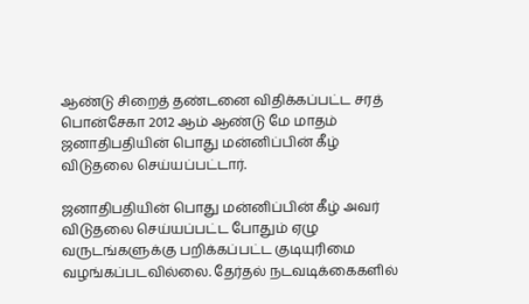ஆண்டு சிறைத் தண்டனை விதிக்கப்பட்ட சரத் பொன்சேகா 2012 ஆம் ஆண்டு மே மாதம் ஜனாதிபதியின் பொது மன்னிப்பின் கீழ் விடுதலை செய்யப்பட்டார்.

ஜனாதிபதியின் பொது மன்னிப்பின் கீழ் அவர் விடுதலை செய்யப்பட்ட போதும் ஏழு வருடங்களுக்கு பறிக்கப்பட்ட குடியுரிமை வழங்கப்படவில்லை. தேர்தல் நடவடிக்கைகளில்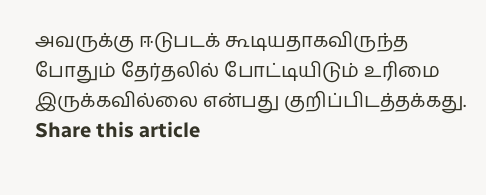அவருக்கு ஈடுபடக் கூடியதாகவிருந்த போதும் தேர்தலில் போட்டியிடும் உரிமை இருக்கவில்லை என்பது குறிப்பிடத்தக்கது.
Share this article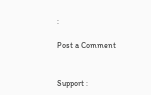:

Post a Comment


Support :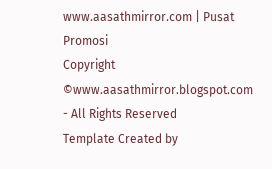www.aasathmirror.com | Pusat Promosi
Copyright ©www.aasathmirror.blogspot.com - All Rights Reserved
Template Created by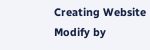Creating Website Modify by